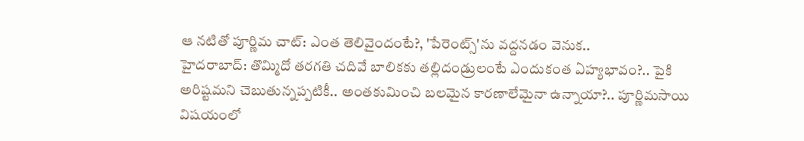ఆ నటితో పూర్ణిమ చాట్: ఎంత తెలివైందంటే?, 'పేరెంట్స్'ను వద్దనడం వెనుక..
హైదరాబాద్: తొమ్మిదో తరగతి చదివే బాలికకు తల్లిదండ్రులంటే ఎందుకంత ఏహ్యభావం?.. పైకి అరిష్టమని చెబుతున్నప్పటికీ.. అంతకుమించి బలమైన కారణాలేమైనా ఉన్నాయా?.. పూర్ణిమసాయి విషయంలో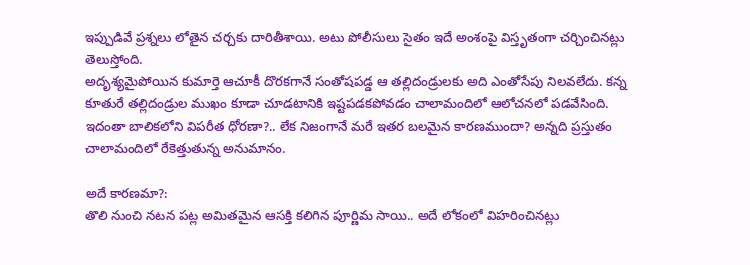ఇప్పుడివే ప్రశ్నలు లోతైన చర్చకు దారితీశాయి. అటు పోలీసులు సైతం ఇదే అంశంపై విస్తృతంగా చర్చించినట్లు తెలుస్తోంది.
అదృశ్యమైపోయిన కుమార్తె ఆచూకీ దొరకగానే సంతోషపడ్డ ఆ తల్లిదండ్రులకు అది ఎంతోసేపు నిలవలేదు. కన్న కూతురే తల్లిదండ్రుల ముఖం కూడా చూడటానికి ఇష్టపడకపోవడం చాలామందిలో ఆలోచనలో పడవేసింది. ఇదంతా బాలికలోని విపరీత ధోరణా?.. లేక నిజంగానే మరే ఇతర బలమైన కారణముందా? అన్నది ప్రస్తుతం చాలామందిలో రేకెత్తుతున్న అనుమానం.

అదే కారణమా?:
తొలి నుంచి నటన పట్ల అమితమైన ఆసక్తి కలిగిన పూర్ణిమ సాయి.. అదే లోకంలో విహరించినట్లు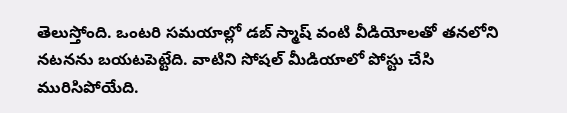తెలుస్తోంది. ఒంటరి సమయాల్లో డబ్ స్మాష్ వంటి వీడియోలతో తనలోని నటనను బయటపెట్టేది. వాటిని సోషల్ మీడియాలో పోస్టు చేసి మురిసిపోయేది.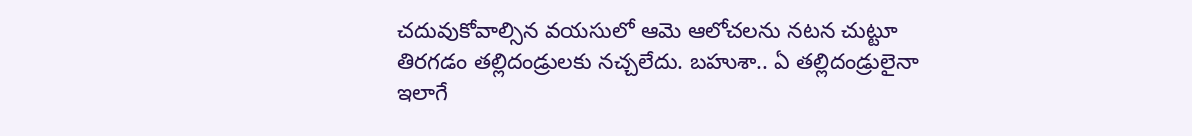చదువుకోవాల్సిన వయసులో ఆమె ఆలోచలను నటన చుట్టూ తిరగడం తల్లిదండ్రులకు నచ్చలేదు. బహుశా.. ఏ తల్లిదండ్రులైనా ఇలాగే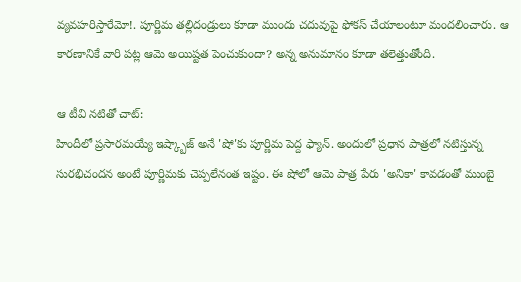వ్యవహరిస్తారేమో!. పూర్ణిమ తల్లిదండ్రులు కూడా ముందు చదువుపై ఫోకస్ చేయాలంటూ మందలించారు. ఆ కారణానికే వారి పట్ల ఆమె అయిష్టత పెంచుకుందా? అన్న అనుమానం కూడా తలెత్తుతోంది.

ఆ టీవి నటితో చాట్:
హిందీలో ప్రసారమయ్యే ఇష్క్బాజ్ అనే 'షో'కు పూర్ణిమ పెద్ద ఫ్యాన్. అందులో ప్రధాన పాత్రలో నటిస్తున్న సురభిచందన అంటే పూర్ణిమకు చెప్పలేనంత ఇష్టం. ఈ షోలో ఆమె పాత్ర పేరు 'అనికా' కావడంతో ముంబై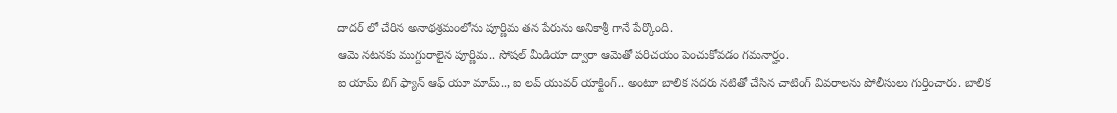దాదర్ లో చేరిన అనాథశ్రమంలోను పూర్ణిమ తన పేరును అనికాశ్రీ గానే పేర్కొంది.
ఆమె నటనకు ముగ్దురాలైన పూర్ణిమ.. సోషల్ మీడియా ద్వారా ఆమెతో పరిచయం పెంచుకోవడం గమనార్హం.
ఐ యామ్ బిగ్ ఫ్యాన్ ఆఫ్ యూ మామ్.., ఐ లవ్ యువర్ యాక్టింగ్.. అంటూ బాలిక సదరు నటితో చేసిన చాటింగ్ వివరాలను పోలీసులు గుర్తించారు. బాలిక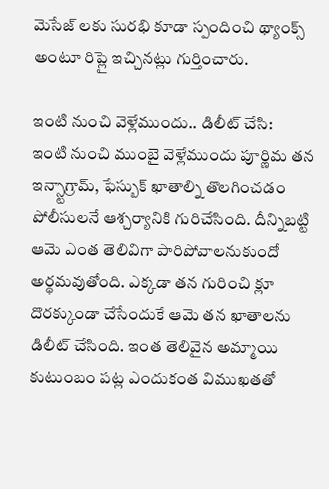మెసేజ్ లకు సురభి కూడా స్పందించి థ్యాంక్స్ అంటూ రిప్లై ఇచ్చినట్లు గుర్తించారు.

ఇంటి నుంచి వెళ్లేముందు.. డిలీట్ చేసి:
ఇంటి నుంచి ముంబై వెళ్లేముందు పూర్ణిమ తన ఇన్స్టాగ్రామ్, ఫేస్బుక్ ఖాతాల్ని తొలగించడం పోలీసులనే ఆశ్చర్యానికి గురిచేసింది. దీన్నిబట్టి ఆమె ఎంత తెలివిగా పారిపోవాలనుకుందో అర్థమవుతోంది. ఎక్కడా తన గురించి క్లూ దొరక్కుండా చేసేందుకే ఆమె తన ఖాతాలను డిలీట్ చేసింది. ఇంత తెలివైన అమ్మాయి కుటుంబం పట్ల ఎందుకంత విముఖతతో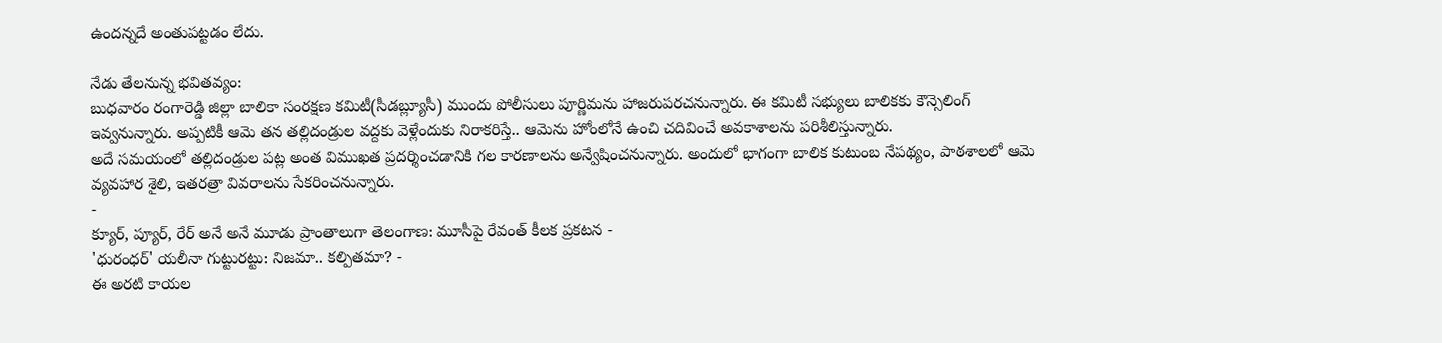ఉందన్నదే అంతుపట్టడం లేదు.

నేడు తేలనున్న భవితవ్యం:
బుధవారం రంగారెడ్డి జిల్లా బాలికా సంరక్షణ కమిటీ(సీడబ్ల్యూసీ) ముందు పోలీసులు పూర్ణిమను హాజరుపరచనున్నారు. ఈ కమిటీ సభ్యులు బాలికకు కౌన్సెలింగ్ ఇవ్వనున్నారు. అప్పటికీ ఆమె తన తల్లిదండ్రుల వద్దకు వెళ్లేందుకు నిరాకరిస్తే.. ఆమెను హోంలోనే ఉంచి చదివించే అవకాశాలను పరిశీలిస్తున్నారు.
అదే సమయంలో తల్లిదండ్రుల పట్ల అంత విముఖత ప్రదర్శించడానికి గల కారణాలను అన్వేషించనున్నారు. అందులో భాగంగా బాలిక కుటుంబ నేపథ్యం, పాఠశాలలో ఆమె వ్యవహార శైలి, ఇతరత్రా వివరాలను సేకరించనున్నారు.
-
క్యూర్, ప్యూర్, రేర్ అనే అనే మూడు ప్రాంతాలుగా తెలంగాణ: మూసీపై రేవంత్ కీలక ప్రకటన -
'ధురంధర్' యలీనా గుట్టురట్టు: నిజమా.. కల్పితమా? -
ఈ అరటి కాయల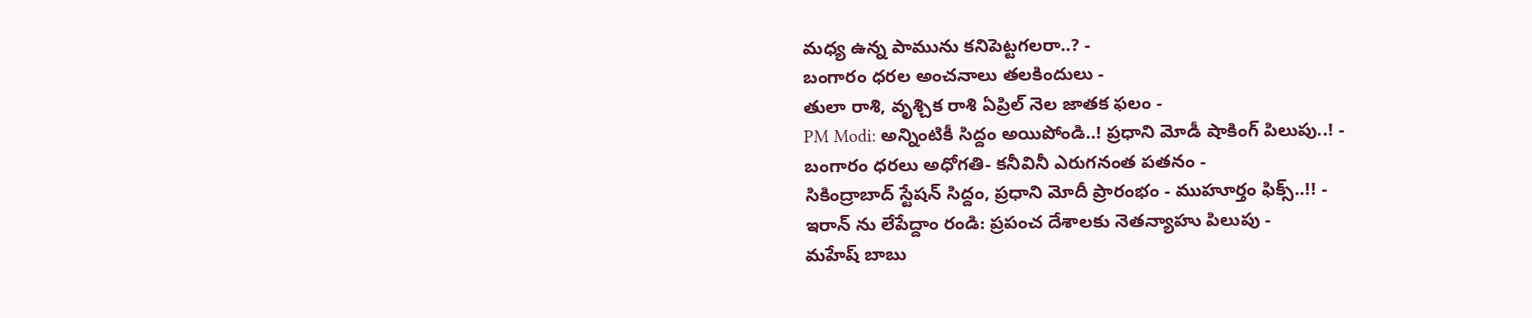మధ్య ఉన్న పామును కనిపెట్టగలరా..? -
బంగారం ధరల అంచనాలు తలకిందులు -
తులా రాశి, వృశ్చిక రాశి ఏప్రిల్ నెల జాతక ఫలం -
PM Modi: అన్నింటికీ సిద్దం అయిపోండి..! ప్రధాని మోడీ షాకింగ్ పిలుపు..! -
బంగారం ధరలు అధోగతి- కనీవినీ ఎరుగనంత పతనం -
సికింద్రాబాద్ స్టేషన్ సిద్దం, ప్రధాని మోదీ ప్రారంభం - ముహూర్తం ఫిక్స్..!! -
ఇరాన్ ను లేపేద్దాం రండి: ప్రపంచ దేశాలకు నెతన్యాహు పిలుపు -
మహేష్ బాబు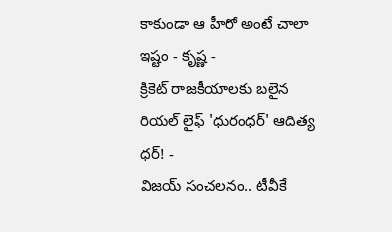కాకుండా ఆ హీరో అంటే చాలా ఇష్టం - కృష్ణ -
క్రికెట్ రాజకీయాలకు బలైన రియల్ లైఫ్ 'ధురంధర్' ఆదిత్య ధర్! -
విజయ్ సంచలనం.. టీవీకే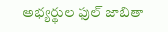అభ్యర్థుల ఫుల్ జాబితా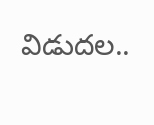విడుదల..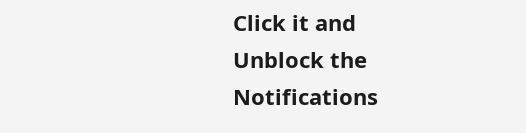Click it and Unblock the Notifications